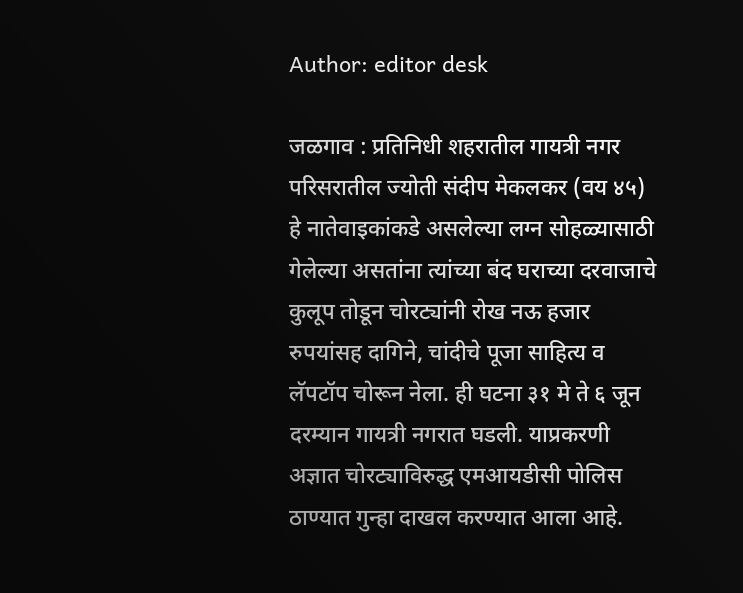Author: editor desk

जळगाव : प्रतिनिधी शहरातील गायत्री नगर परिसरातील ज्योती संदीप मेकलकर (वय ४५) हे नातेवाइकांकडे असलेल्या लग्न सोहळ्यासाठी गेलेल्या असतांना त्यांच्या बंद घराच्या दरवाजाचे कुलूप तोडून चोरट्यांनी रोख नऊ हजार रुपयांसह दागिने, चांदीचे पूजा साहित्य व लॅपटॉप चोरून नेला. ही घटना ३१ मे ते ६ जून दरम्यान गायत्री नगरात घडली. याप्रकरणी अज्ञात चोरट्याविरुद्ध एमआयडीसी पोलिस ठाण्यात गुन्हा दाखल करण्यात आला आहे.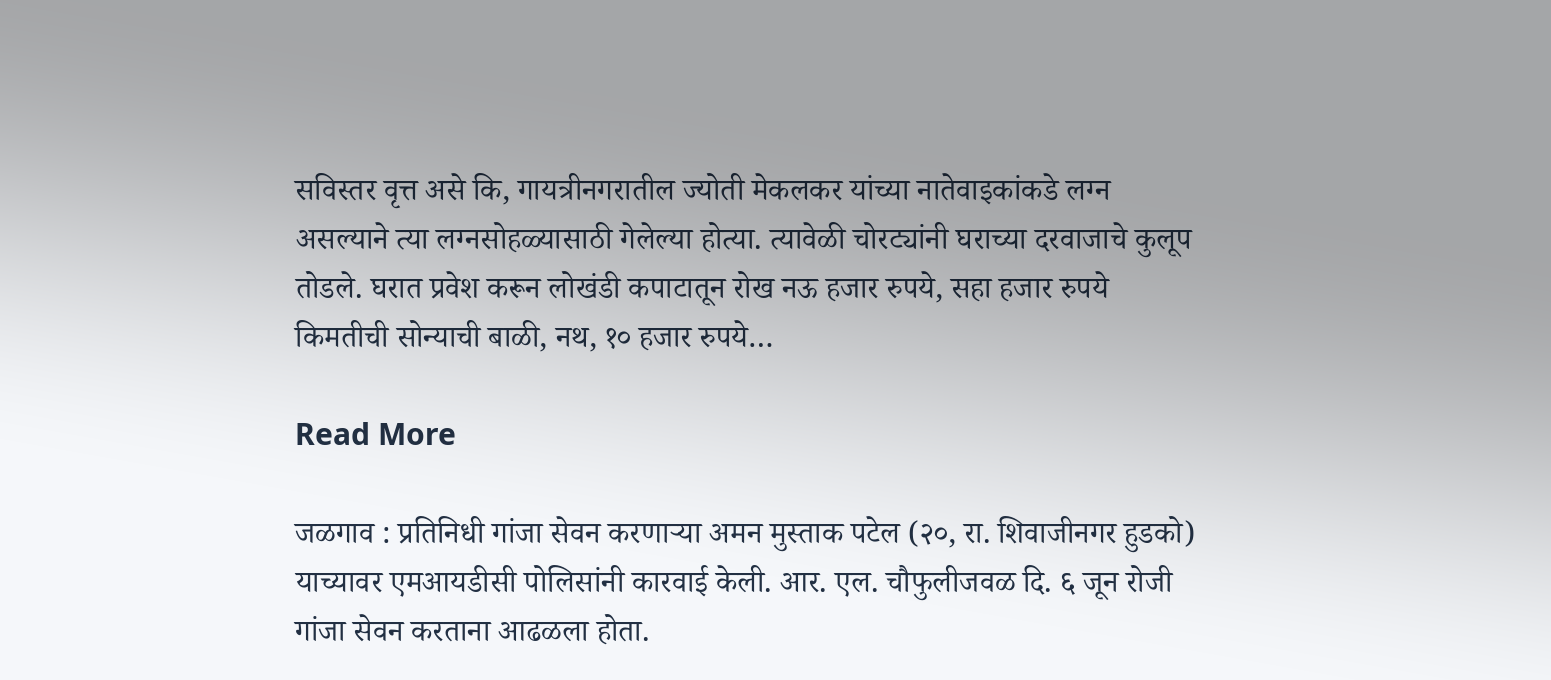सविस्तर वृत्त असे कि, गायत्रीनगरातील ज्योती मेकलकर यांच्या नातेवाइकांकडे लग्न असल्याने त्या लग्नसोहळ्यासाठी गेलेल्या होत्या. त्यावेळी चोरट्यांनी घराच्या दरवाजाचे कुलूप तोडले. घरात प्रवेश करून लोखंडी कपाटातून रोख नऊ हजार रुपये, सहा हजार रुपये किमतीची सोन्याची बाळी, नथ, १० हजार रुपये…

Read More

जळगाव : प्रतिनिधी गांजा सेवन करणाऱ्या अमन मुस्ताक पटेल (२०, रा. शिवाजीनगर हुडको) याच्यावर एमआयडीसी पोलिसांनी कारवाई केली. आर. एल. चौफुलीजवळ दि. ६ जून रोजी गांजा सेवन करताना आढळला होता.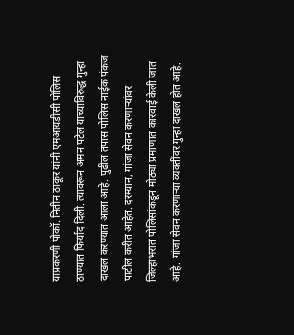याप्रकरणी पोकॉ. नितीन ठाकूर यांनी एमआयडीसी पोलिस ठाण्यात फिर्याद दिली. त्यावरून अमन पटेल याच्याविरुद्ध गुन्हा दाखल करण्यात आला आहे. पुढील तपास पोलिस नाईक पंकज पाटील करीत आहेत. दरम्यान, गांजा सेवन करणाऱ्यांवर जिल्हाभरात पोलिसांकडून मोठ्या प्रमाणात कारवाई केली जात आहे. गांजा सेवन करणाऱ्या व्यक्तींवर गुन्हा दाखल होत आहे.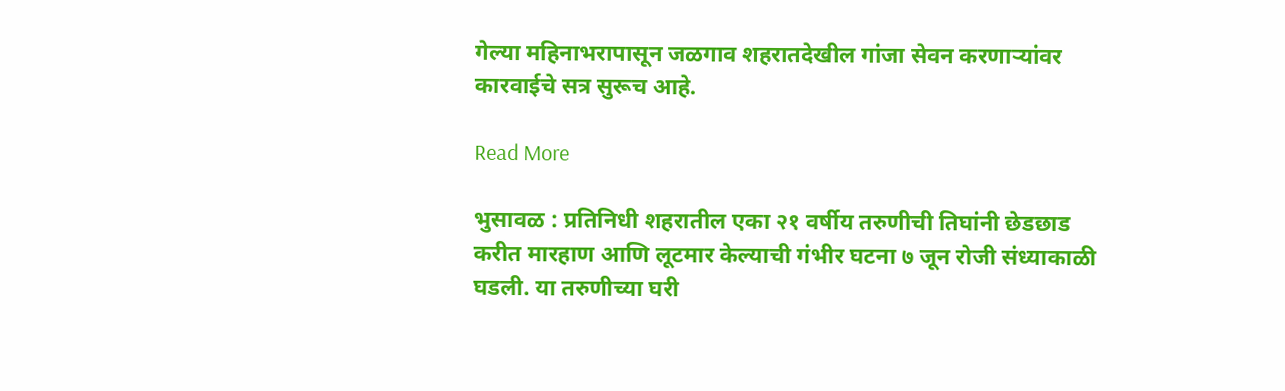गेल्या महिनाभरापासून जळगाव शहरातदेखील गांजा सेवन करणाऱ्यांवर कारवाईचे सत्र सुरूच आहे.

Read More

भुसावळ : प्रतिनिधी शहरातील एका २१ वर्षीय तरुणीची तिघांनी छेडछाड करीत मारहाण आणि लूटमार केल्याची गंभीर घटना ७ जून रोजी संध्याकाळी घडली. या तरुणीच्या घरी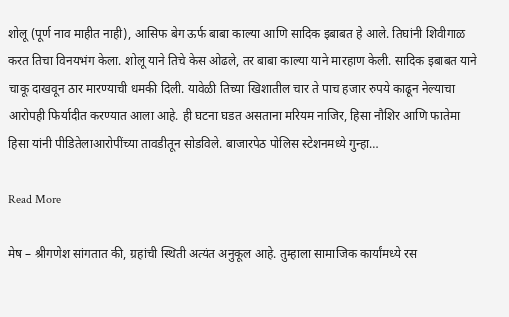शोलू (पूर्ण नाव माहीत नाही), आसिफ बेग ऊर्फ बाबा काल्या आणि सादिक इबाबत हे आले. तिघांनी शिवीगाळ करत तिचा विनयभंग केला. शोलू याने तिचे केस ओढले, तर बाबा काल्या याने मारहाण केली. सादिक इबाबत याने चाकू दाखवून ठार मारण्याची धमकी दिली. यावेळी तिच्या खिशातील चार ते पाच हजार रुपये काढून नेल्याचा आरोपही फिर्यादीत करण्यात आला आहे. ही घटना घडत असताना मरियम नाजिर, हिसा नौशिर आणि फातेमा हिसा यांनी पीडितेलाआरोपींच्या तावडीतून सोडविले. बाजारपेठ पोलिस स्टेशनमध्ये गुन्हा…

Read More

मेष – श्रीगणेश सांगतात की, ग्रहांची स्थिती अत्यंत अनुकूल आहे. तुम्हाला सामाजिक कार्यांमध्ये रस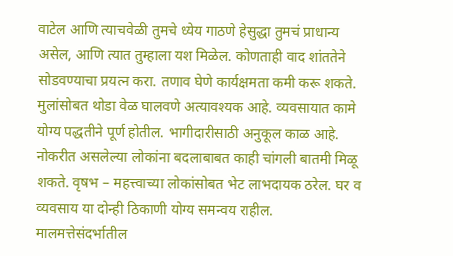वाटेल आणि त्याचवेळी तुमचे ध्येय गाठणे हेसुद्धा तुमचं प्राधान्य असेल, आणि त्यात तुम्हाला यश मिळेल. कोणताही वाद शांततेने सोडवण्याचा प्रयत्न करा. तणाव घेणे कार्यक्षमता कमी करू शकते. मुलांसोबत थोडा वेळ घालवणे अत्यावश्यक आहे. व्यवसायात कामे योग्य पद्धतीने पूर्ण होतील. भागीदारीसाठी अनुकूल काळ आहे. नोकरीत असलेल्या लोकांना बदलाबाबत काही चांगली बातमी मिळू शकते. वृषभ – महत्त्वाच्या लोकांसोबत भेट लाभदायक ठरेल. घर व व्यवसाय या दोन्ही ठिकाणी योग्य समन्वय राहील. मालमत्तेसंदर्भातील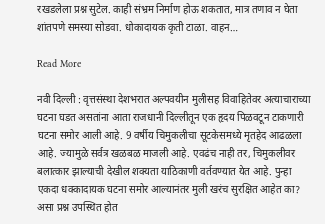रखडलेला प्रश्न सुटेल. काही संभ्रम निर्माण होऊ शकतात, मात्र तणाव न घेता शांतपणे समस्या सोडवा. धोकादायक कृती टाळा. वाहन…

Read More

नवी दिल्ली : वृत्तसंस्था देशभरात अल्पवयीन मुलीसह विवाहितेवर अत्याचाराच्या घटना घडत असतांना आता राजधानी दिल्लीतून एक हृदय पिळवटून टाकणारी घटना समोर आली आहे. 9 वर्षीय चिमुकलीचा सूटकेसमध्ये मृतहेद आढळला आहे. ज्यामुळे सर्वत्र खळबळ माजली आहे. एवढंच नाही तर, चिमुकलीवर बलात्कार झाल्याची देखील शक्यता याठिकाणी वर्तवण्यात येत आहे. पुन्हा एकदा धक्कादायक घटना समोर आल्यानंतर मुली खरंच सुरक्षित आहेत का? असा प्रश्न उपस्थित होत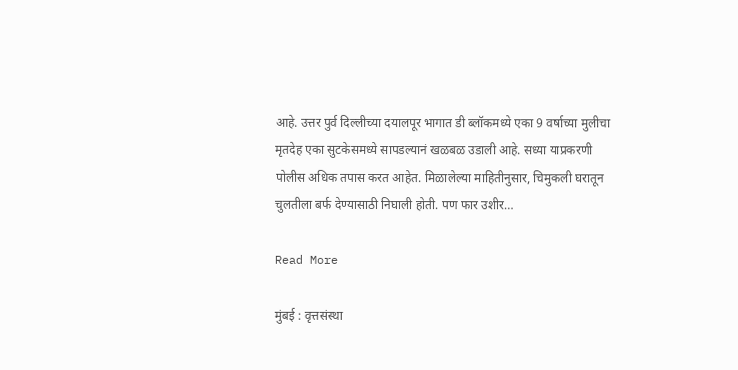आहे. उत्तर पुर्व दिल्लीच्या दयालपूर भागात डी ब्लॉकमध्ये एका 9 वर्षाच्या मुलीचा मृतदेह एका सुटकेसमध्ये सापडल्यानं खळबळ उडाली आहे. सध्या याप्रकरणी पोलीस अधिक तपास करत आहेत. मिळालेल्या माहितीनुसार, चिमुकली घरातून चुलतीला बर्फ देण्यासाठी निघाली होती. पण फार उशीर…

Read More

मुंबई : वृत्तसंस्था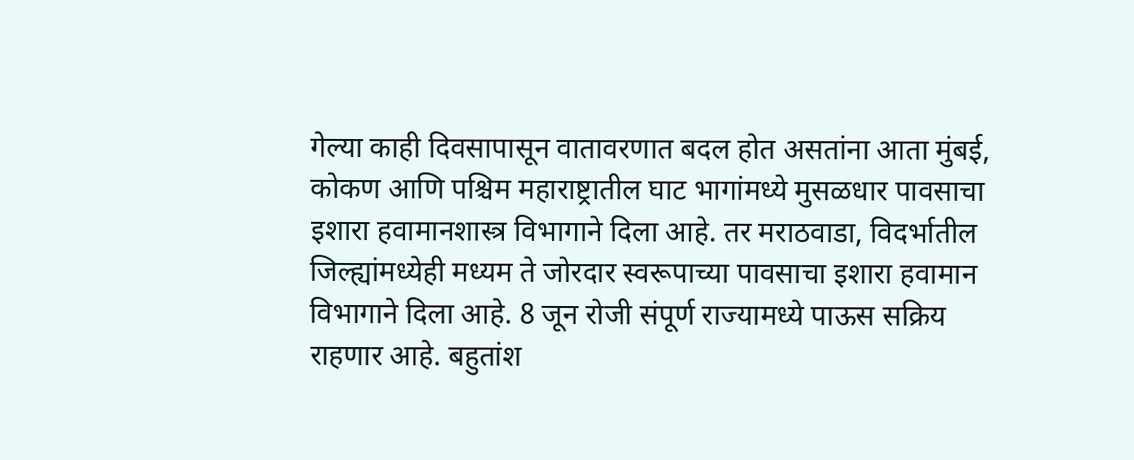गेल्या काही दिवसापासून वातावरणात बदल होत असतांना आता मुंबई, कोकण आणि पश्चिम महाराष्ट्रातील घाट भागांमध्ये मुसळधार पावसाचा इशारा हवामानशास्त्र विभागाने दिला आहे. तर मराठवाडा, विदर्भातील जिल्ह्यांमध्येही मध्यम ते जोरदार स्वरूपाच्या पावसाचा इशारा हवामान विभागाने दिला आहे. 8 जून रोजी संपूर्ण राज्यामध्ये पाऊस सक्रिय राहणार आहे. बहुतांश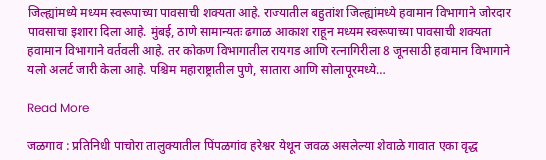जिल्ह्यांमध्ये मध्यम स्वरूपाच्या पावसाची शक्यता आहे. राज्यातील बहुतांश जिल्ह्यांमध्ये हवामान विभागाने जोरदार पावसाचा इशारा दिला आहे. मुंबई, ठाणे सामान्यतः ढगाळ आकाश राहून मध्यम स्वरूपाच्या पावसाची शक्यता हवामान विभागाने वर्तवली आहे. तर कोकण विभागातील रायगड आणि रत्नागिरीला 8 जूनसाठी हवामान विभागाने यलो अलर्ट जारी केला आहे. पश्चिम महाराष्ट्रातील पुणे, सातारा आणि सोलापूरमध्ये…

Read More

जळगाव : प्रतिनिधी पाचोरा तालुक्यातील पिंपळगांव हरेश्वर येथून जवळ असलेल्या शेवाळे गावात एका वृद्ध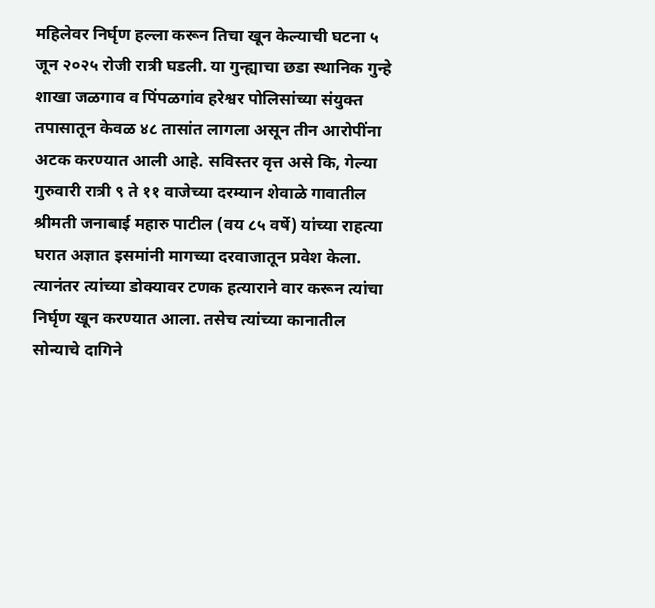महिलेवर निर्घृण हल्ला करून तिचा खून केल्याची घटना ५ जून २०२५ रोजी रात्री घडली. या गुन्ह्याचा छडा स्थानिक गुन्हे शाखा जळगाव व पिंपळगांव हरेश्वर पोलिसांच्या संयुक्त तपासातून केवळ ४८ तासांत लागला असून तीन आरोपींना अटक करण्यात आली आहे. सविस्तर वृत्त असे कि, गेल्या गुरुवारी रात्री ९ ते ११ वाजेच्या दरम्यान शेवाळे गावातील श्रीमती जनाबाई महारु पाटील (वय ८५ वर्षे) यांच्या राहत्या घरात अज्ञात इसमांनी मागच्या दरवाजातून प्रवेश केला. त्यानंतर त्यांच्या डोक्यावर टणक हत्याराने वार करून त्यांचा निर्घृण खून करण्यात आला. तसेच त्यांच्या कानातील सोन्याचे दागिने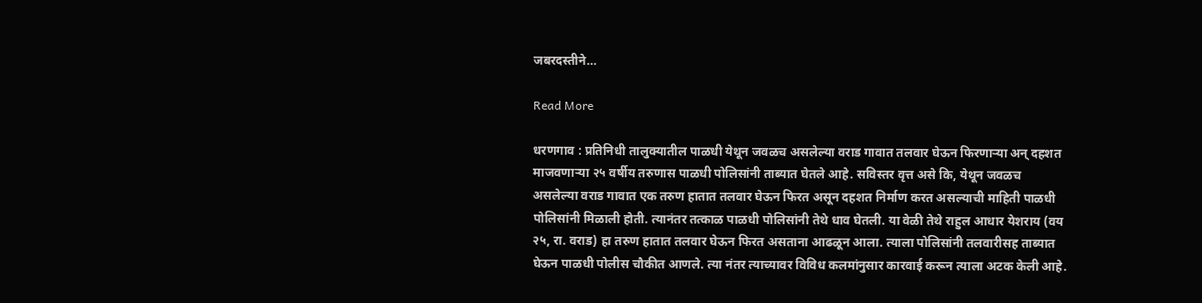जबरदस्तीने…

Read More

धरणगाव : प्रतिनिधी तालुक्यातील पाळधी येथून जवळच असलेल्या वराड गावात तलवार घेऊन फिरणाऱ्या अन् दहशत माजवणाऱ्या २५ वर्षीय तरुणास पाळधी पोलिसांनी ताब्यात घेतले आहे. सविस्तर वृत्त असे कि, येथून जवळच असलेल्या वराड गावात एक तरुण हातात तलवार घेऊन फिरत असून दहशत निर्माण करत असल्याची माहिती पाळधी पोलिसांनी मिळाली होती. त्यानंतर तत्काळ पाळधी पोलिसांनी तेथे धाव घेतली. या वेळी तेथे राहुल आधार येशराय (वय २५, रा. वराड) हा तरुण हातात तलवार घेऊन फिरत असताना आढळून आला. त्याला पोलिसांनी तलवारीसह ताब्यात घेऊन पाळधी पोलीस चौकीत आणले. त्या नंतर त्याच्यावर विविध कलमांनुसार कारवाई करून त्याला अटक केली आहे.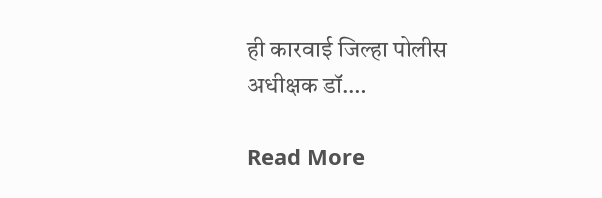ही कारवाई जिल्हा पोलीस अधीक्षक डॉ.…

Read More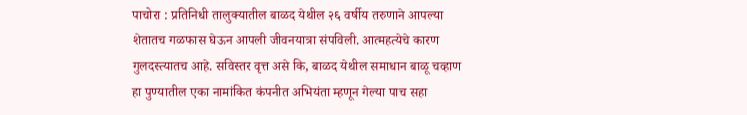पाचोरा : प्रतिनिधी तालुक्यातील बाळद येथील २६ वर्षीय तरुणाने आपल्या शेतातच गळफास घेऊन आपली जीवनयात्रा संपविली. आत्महत्येचे कारण गुलदस्त्यातच आहे. सविस्तर वृत्त असे कि, बाळद येथील समाधान बाळू चव्हाण हा पुण्यातील एका नामांकित कंपनीत अभियंता म्हणून गेल्या पाच सहा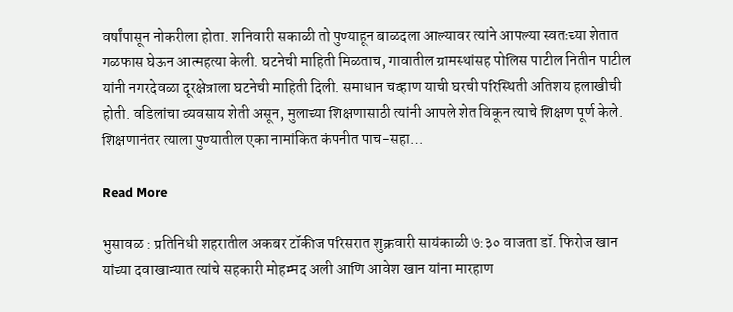वर्षांपासून नोकरीला होता. शनिवारी सकाळी तो पुण्याहून बाळदला आल्यावर त्यांने आपल्या स्वतःच्या शेतात गळफास घेऊन आत्महत्या केली. घटनेची माहिती मिळताच, गावातील ग्रामस्थांसह पोलिस पाटील नितीन पाटील यांनी नगरदेवळा दूरक्षेत्राला घटनेची माहिती दिली. समाधान चव्हाण याची घरची परिस्थिती अतिशय हलाखीची होती. वडिलांचा व्यवसाय शेती असून, मुलाच्या शिक्षणासाठी त्यांनी आपले शेत विकून त्याचे शिक्षण पूर्ण केले. शिक्षणानंतर त्याला पुण्यातील एका नामांकित कंपनीत पाच-सहा…

Read More

भुसावळ : प्रतिनिधी शहरातील अकबर टॉकीज परिसरात शुक्रवारी सायंकाळी ७:३० वाजता डॉ. फिरोज खान यांच्या दवाखान्यात त्यांचे सहकारी मोहम्मद अली आणि आवेश खान यांना मारहाण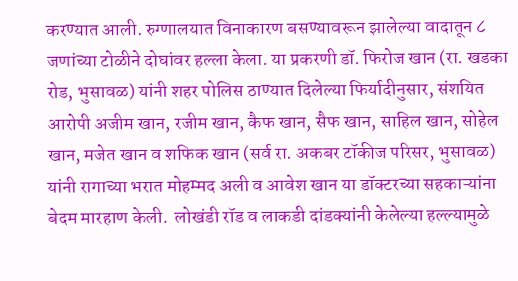करण्यात आली. रुग्णालयात विनाकारण बसण्यावरून झालेल्या वादातून ८ जणांच्या टोळीने दोघांवर हल्ला केला. या प्रकरणी डॉ. फिरोज खान (रा. खडका रोड, भुसावळ) यांनी शहर पोलिस ठाण्यात दिलेल्या फिर्यादीनुसार, संशयित आरोपी अजीम खान, रजीम खान, कैफ खान, सैफ खान, साहिल खान, सोहेल खान, मजेत खान व शफिक खान (सर्व रा. अकबर टॉकीज परिसर, भुसावळ) यांनी रागाच्या भरात मोहम्मद अली व आवेश खान या डॉक्टरच्या सहकाऱ्यांना बेदम मारहाण केली.  लोखंडी रॉड व लाकडी दांडक्यांनी केलेल्या हल्ल्यामुळे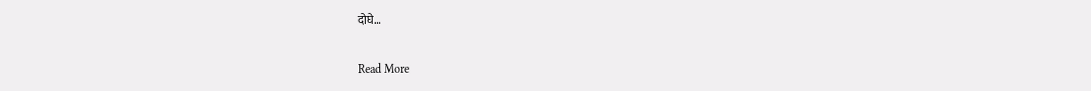दोघे…

Read More